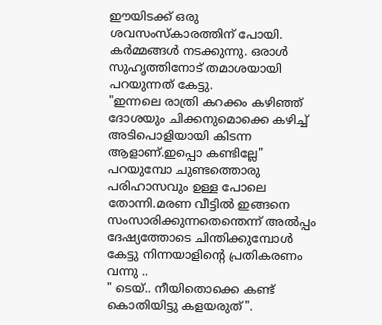ഈയിടക്ക് ഒരു ശവസംസ്കാരത്തിന് പോയി.
കർമ്മങ്ങൾ നടക്കുന്നു. ഒരാൾ സുഹൃത്തിനോട് തമാശയായി പറയുന്നത് കേട്ടു.
"ഇന്നലെ രാത്രി കറക്കം കഴിഞ്ഞ് ദോശയും ചിക്കനുമൊക്കെ കഴിച്ച് അടിപൊളിയായി കിടന്ന ആളാണ്.ഇപ്പൊ കണ്ടില്ലേ"
പറയുമ്പോ ചുണ്ടത്തൊരു പരിഹാസവും ഉള്ള പോലെ തോന്നി.മരണ വീട്ടിൽ ഇങ്ങനെ സംസാരിക്കുന്നതെന്തെന്ന് അൽപ്പം ദേഷ്യത്തോടെ ചിന്തിക്കുമ്പോൾ കേട്ടു നിന്നയാളിന്റെ പ്രതികരണം വന്നു ..
" ടെയ്.. നീയിതൊക്കെ കണ്ട് കൊതിയിട്ടു കളയരുത്".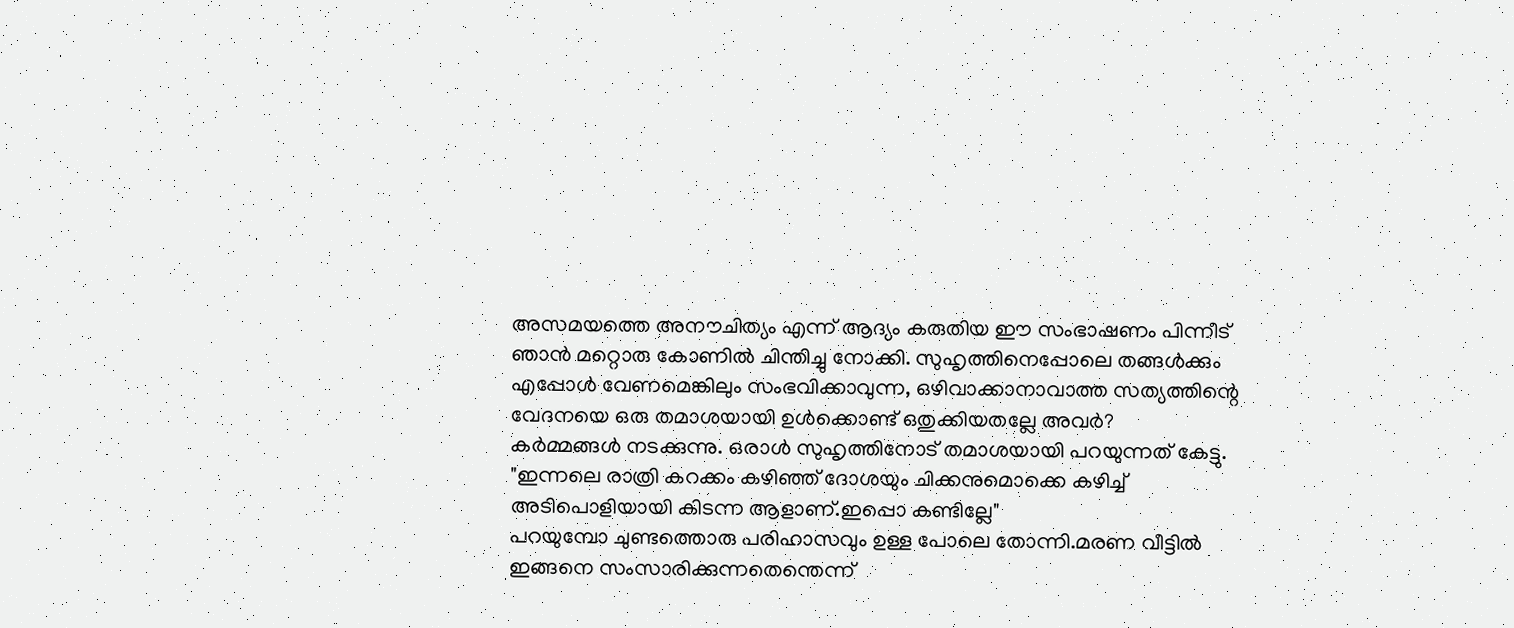അസമയത്തെ അനൗചിത്യം എന്ന് ആദ്യം കരുതിയ ഈ സംഭാഷണം പിന്നീട് ഞാൻ മറ്റൊരു കോണിൽ ചിന്തിച്ചു നോക്കി. സുഹൃത്തിനെപ്പോലെ തങ്ങൾക്കും എപ്പോൾ വേണമെങ്കിലും സംഭവിക്കാവുന്ന, ഒഴിവാക്കാനാവാത്ത സത്യത്തിന്റെ വേദനയെ ഒരു തമാശയായി ഉൾക്കൊണ്ട് ഒതുക്കിയതല്ലേ അവർ?
കർമ്മങ്ങൾ നടക്കുന്നു. ഒരാൾ സുഹൃത്തിനോട് തമാശയായി പറയുന്നത് കേട്ടു.
"ഇന്നലെ രാത്രി കറക്കം കഴിഞ്ഞ് ദോശയും ചിക്കനുമൊക്കെ കഴിച്ച് അടിപൊളിയായി കിടന്ന ആളാണ്.ഇപ്പൊ കണ്ടില്ലേ"
പറയുമ്പോ ചുണ്ടത്തൊരു പരിഹാസവും ഉള്ള പോലെ തോന്നി.മരണ വീട്ടിൽ ഇങ്ങനെ സംസാരിക്കുന്നതെന്തെന്ന്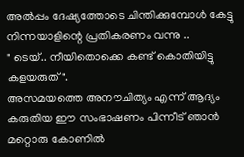അൽപ്പം ദേഷ്യത്തോടെ ചിന്തിക്കുമ്പോൾ കേട്ടു നിന്നയാളിന്റെ പ്രതികരണം വന്നു ..
" ടെയ്.. നീയിതൊക്കെ കണ്ട് കൊതിയിട്ടു കളയരുത്".
അസമയത്തെ അനൗചിത്യം എന്ന് ആദ്യം കരുതിയ ഈ സംഭാഷണം പിന്നീട് ഞാൻ മറ്റൊരു കോണിൽ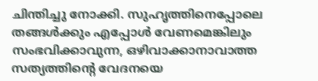ചിന്തിച്ചു നോക്കി. സുഹൃത്തിനെപ്പോലെ തങ്ങൾക്കും എപ്പോൾ വേണമെങ്കിലും സംഭവിക്കാവുന്ന, ഒഴിവാക്കാനാവാത്ത സത്യത്തിന്റെ വേദനയെ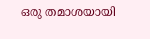ഒരു തമാശയായി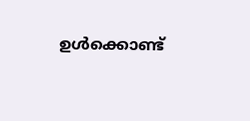ഉൾക്കൊണ്ട്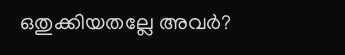ഒതുക്കിയതല്ലേ അവർ?